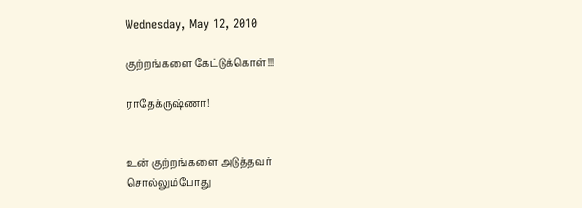Wednesday, May 12, 2010

குற்றங்களை கேட்டுக்கொள்!!!

ராதேக்ருஷ்ணா!


உன் குற்றங்களை அடுத்தவர்
சொல்லும்போது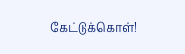கேட்டுக்கொள்!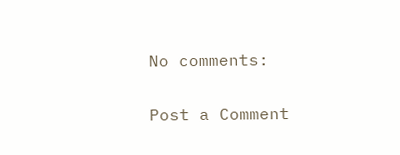No comments:

Post a Comment